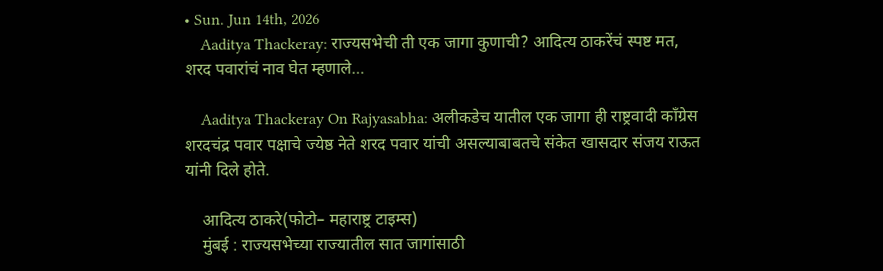• Sun. Jun 14th, 2026
    Aaditya Thackeray: राज्यसभेची ती एक जागा कुणाची? आदित्य ठाकरेंचं स्पष्ट मत, शरद पवारांचं नाव घेत म्हणाले…

    Aaditya Thackeray On Rajyasabha: अलीकडेच यातील एक जागा ही राष्ट्रवादी काँग्रेस शरदचंद्र पवार पक्षाचे ज्येष्ठ नेते शरद पवार यांची असल्याबाबतचे संकेत खासदार संजय राऊत यांनी दिले होते.

    आदित्य ठाकरे(फोटो– महाराष्ट्र टाइम्स)
    मुंबई : राज्यसभेच्या राज्यातील सात जागांसाठी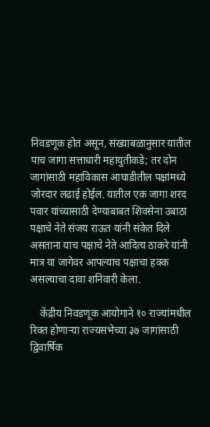निवडणूक होत असून, संख्याबळानुसार यातील पाच जागा सत्ताधारी महायुतीकडे; तर दोन जागांसाठी महाविकास आघाडीतील पक्षांमध्ये जोरदार लढाई होईल. यातील एक जागा शरद पवार यांच्यासाठी देण्याबाबत शिवसेना उबाठा पक्षाचे नेते संजय राऊत यांनी संकेत दिले असताना याच पक्षाचे नेते आदित्य ठाकरे यांनी मात्र या जागेवर आपल्याच पक्षाचा हक्क असल्याचा दावा शनिवारी केला.

    केंद्रीय निवडणूक आयोगाने १० राज्यांमधील रिक्त होणाऱ्या राज्यसभेच्या ३७ जागांसाठी द्विवार्षिक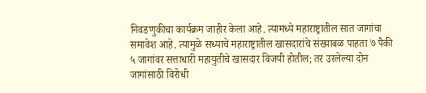निवडणुकीचा कार्यक्रम जाहीर केला आहे. त्यामध्ये महाराष्ट्रातील सात जागांचा समावेश आहे. त्यामुळे सध्याचे महाराष्ट्रातील खासदारांचे संख्याबळ पाहता ७ पैकी ५ जागांवर सत्ताधारी महायुतीचे खासदार विजयी होतील; तर उरलेल्या दोन जागांसाठी विरोधी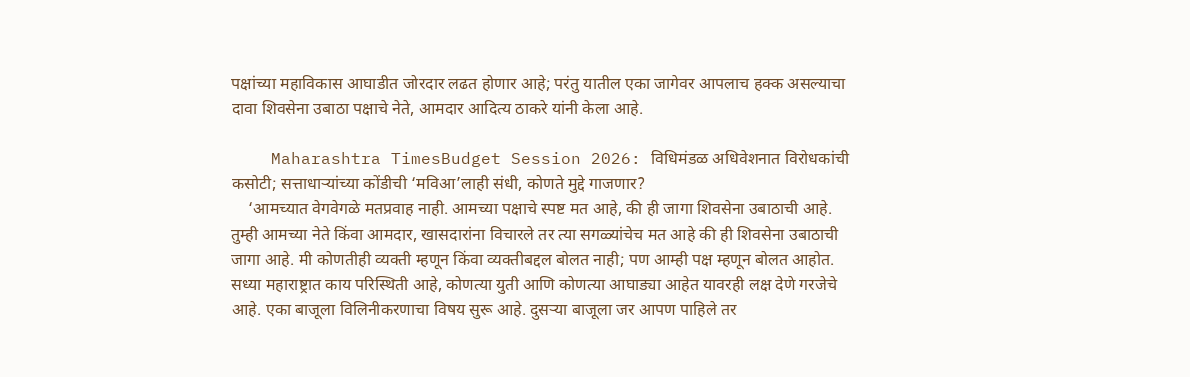पक्षांच्या महाविकास आघाडीत जोरदार लढत होणार आहे; परंतु यातील एका जागेवर आपलाच हक्क असल्याचा दावा शिवसेना उबाठा पक्षाचे नेते, आमदार आदित्य ठाकरे यांनी केला आहे.

    Maharashtra TimesBudget Session 2026: विधिमंडळ अधिवेशनात विरोधकांची कसोटी; सत्ताधाऱ्यांच्या कोंडीची ‘मविआ’लाही संधी, कोणते मुद्दे गाजणार?
    ‘आमच्यात वेगवेगळे मतप्रवाह नाही. आमच्या पक्षाचे स्पष्ट मत आहे, की ही जागा शिवसेना उबाठाची आहे. तुम्ही आमच्या नेते किंवा आमदार, खासदारांना विचारले तर त्या सगळ्यांचेच मत आहे की ही शिवसेना उबाठाची जागा आहे. मी कोणतीही व्यक्ती म्हणून किंवा व्यक्तीबद्दल बोलत नाही; पण आम्ही पक्ष म्हणून बोलत आहोत. सध्या महाराष्ट्रात काय परिस्थिती आहे, कोणत्या युती आणि कोणत्या आघाड्या आहेत यावरही लक्ष देणे गरजेचे आहे. एका बाजूला विलिनीकरणाचा विषय सुरू आहे. दुसऱ्या बाजूला जर आपण पाहिले तर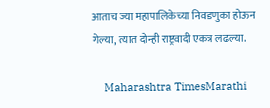आताच ज्या महापालिकेच्या निवडणुका होऊन गेल्या, त्यात दोन्ही राष्ट्रवादी एकत्र लढल्या.

    Maharashtra TimesMarathi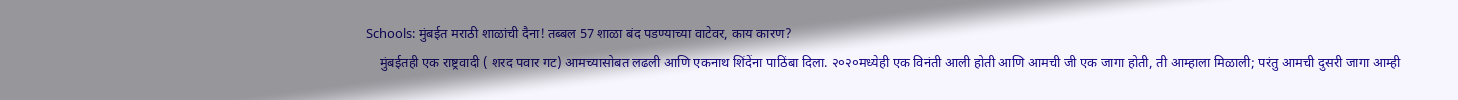Schools: मुंबईत मराठी शाळांची दैना! तब्बल 57 शाळा बंद पडण्याच्या वाटेवर, काय कारण?
    मुंबईतही एक राष्ट्रवादी ( शरद पवार गट) आमच्यासोबत लढली आणि एकनाथ शिंदेंना पाठिंबा दिला. २०२०मध्येही एक विनंती आली होती आणि आमची जी एक जागा होती, ती आम्हाला मिळाली; परंतु आमची दुसरी जागा आम्ही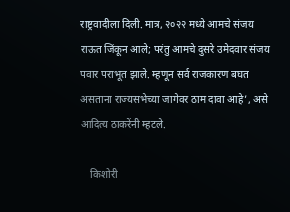राष्ट्रवादीला दिली. मात्र, २०२२ मध्ये आमचे संजय राऊत जिंकून आले; परंतु आमचे दुसरे उमेदवार संजय पवार पराभूत झाले. म्हणून सर्व राजकारण बघत असताना राज्यसभेच्या जागेवर ठाम दावा आहे’, असे आदित्य ठाकरेंनी म्हटले.

    किशोरी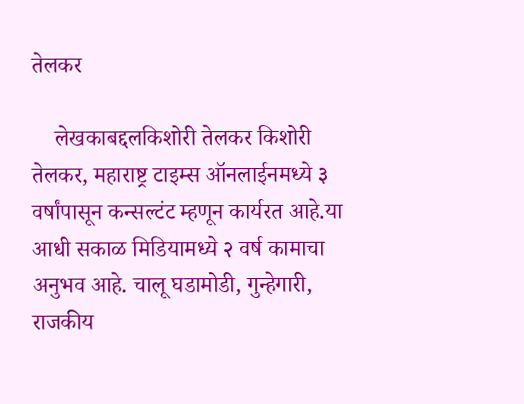तेलकर

    लेखकाबद्दलकिशोरी तेलकर किशोरी तेलकर, महाराष्ट्र टाइम्स ऑनलाईनमध्ये ३ वर्षांपासून कन्सल्टंट म्हणून कार्यरत आहे.या आधी सकाळ मिडियामध्ये २ वर्ष कामाचा अनुभव आहे. चालू घडामोडी, गुन्हेगारी, राजकीय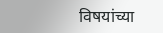विषयांच्या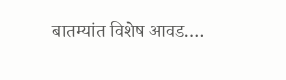बातम्यांत विशेष आवड.…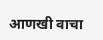आणखी वाचा